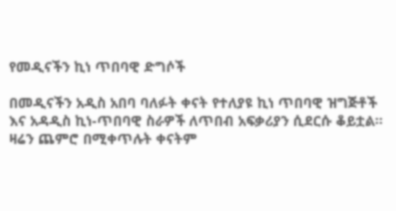የመዲናችን ኪነ ጥበባዊ ድግሶች

በመዲናችን አዲስ አበባ ባለፉት ቀናት የተለያዩ ኪነ ጥበባዊ ዝግጅቶች  እና አዳዲስ ኪነ-ጥበባዊ ስራዎች ለጥበብ አፍቃሪያን ሲደርሱ ቆይቷል፡፡ ዛሬን ጨምሮ በሚቀጥሉት ቀናትም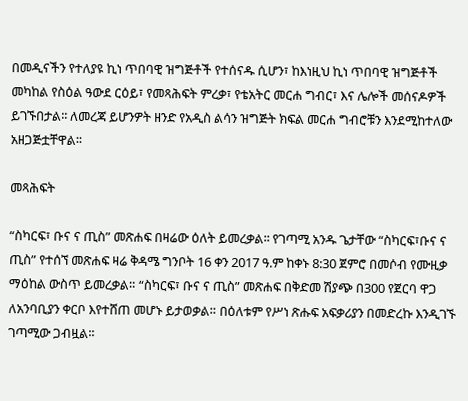በመዲናችን የተለያዩ ኪነ ጥበባዊ ዝግጅቶች የተሰናዱ ሲሆን፣ ከእነዚህ ኪነ ጥበባዊ ዝግጅቶች መካከል የስዕል ዓውደ ርዕይ፣ የመጻሕፍት ምረቃ፣ የቴአትር መርሐ ግብር፣ እና ሌሎች መሰናዶዎች ይገኙበታል፡፡ ለመረጃ ይሆንዎት ዘንድ የአዲስ ልሳን ዝግጅት ክፍል መርሐ ግብሮቹን እንደሚከተለው አዘጋጅቷቸዋል፡፡

መጻሕፍት

“ስካርፍ፣ ቡና ና ጢስ” መጽሐፍ በዛሬው ዕለት ይመረቃል፡፡ የገጣሚ አንዱ ጌታቸው “ስካርፍ፣ቡና ና ጢስ” የተሰኘ መጽሐፍ ዛሬ ቅዳሜ ግንቦት 16 ቀን 2017 ዓ.ም ከቀኑ 8:30 ጀምሮ በመሶብ የሙዚቃ ማዕከል ውስጥ ይመረቃል። “ስካርፍ፣ ቡና ና ጢስ” መጽሐፍ በቅድመ ሽያጭ በ300 የጀርባ ዋጋ ለአንባቢያን ቀርቦ እየተሸጠ መሆኑ ይታወቃል። በዕለቱም የሥነ ጽሑፍ አፍቃሪያን በመድረኩ እንዲገኙ ገጣሚው ጋብዟል፡፡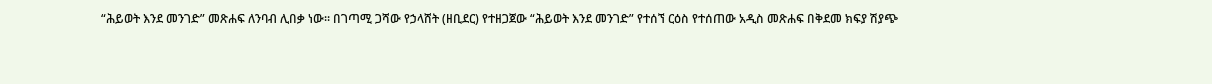“ሕይወት እንደ መንገድ” መጽሐፍ ለንባብ ሊበቃ ነው፡፡ በገጣሚ ጋሻው የኃላሸት (ዘቢደር) የተዘጋጀው “ሕይወት እንደ መንገድ” የተሰኘ ርዕስ የተሰጠው አዲስ መጽሐፍ በቅደመ ክፍያ ሽያጭ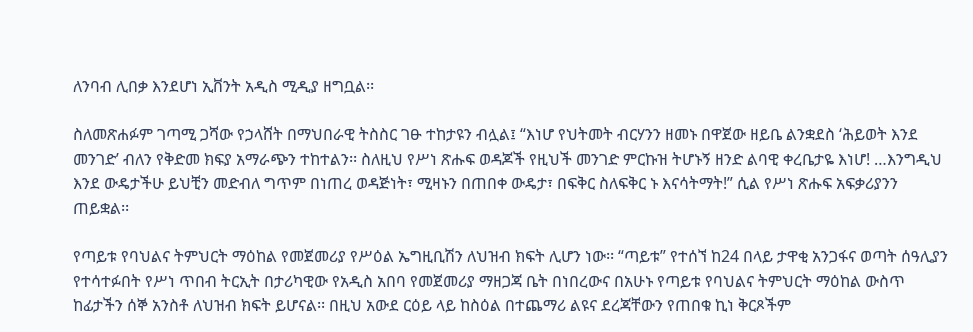ለንባብ ሊበቃ እንደሆነ ኢቨንት አዲስ ሚዲያ ዘግቧል፡፡

ስለመጽሐፉም ገጣሚ ጋሻው የኃላሸት በማህበራዊ ትስስር ገፁ ተከታዩን ብሏል፤ “እነሆ የህትመት ብርሃንን ዘመኑ በዋጀው ዘይቤ ልንቋደስ ‘ሕይወት እንደ መንገድ’ ብለን የቅድመ ክፍያ አማራጭን ተከተልን፡፡ ስለዚህ የሥነ ጽሑፍ ወዳጆች የዚህች መንገድ ምርኩዝ ትሆኑኝ ዘንድ ልባዊ ቀረቤታዬ እነሆ! …እንግዲህ እንደ ውዴታችሁ ይህቺን መድብለ ግጥም በነጠረ ወዳጅነት፣ ሚዛኑን በጠበቀ ውዴታ፣ በፍቅር ስለፍቅር ኑ እናሳትማት!” ሲል የሥነ ጽሑፍ አፍቃሪያንን ጠይቋል፡፡

የጣይቱ የባህልና ትምህርት ማዕከል የመጀመሪያ የሥዕል ኤግዚቢሽን ለህዝብ ክፍት ሊሆን ነው፡፡ “ጣይቱ” የተሰኘ ከ24 በላይ ታዋቂ አንጋፋና ወጣት ሰዓሊያን የተሳተፉበት የሥነ ጥበብ ትርኢት በታሪካዊው የአዲስ አበባ የመጀመሪያ ማዘጋጃ ቤት በነበረውና በአሁኑ የጣይቱ የባህልና ትምህርት ማዕከል ውስጥ ከፊታችን ሰኞ አንስቶ ለህዝብ ክፍት ይሆናል፡፡ በዚህ አውደ ርዕይ ላይ ከስዕል በተጨማሪ ልዩና ደረጃቸውን የጠበቁ ኪነ ቅርጾችም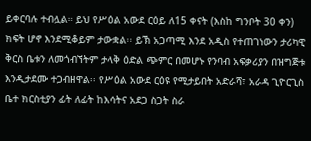ይቀርባሉ ተብሏል። ይህ የሥዕል አውደ ርዕይ ለ15 ቀናት (እስከ ግንቦት 30 ቀን) ክፍት ሆኖ እንደሚቆይም ታውቋል፡፡ ይኽ አጋጣሚ እንደ አዲስ የተጠገነውን ታሪካዊ ቅርስ ቤቱን ለመጎብኘትም ታላቅ ዕድል ጭምር በመሆኑ የንባብ አፍቃሪያን በዝግጅቱ እንዲታደሙ ተጋብዘዋል፡፡ የሥዕል አውደ ርዕዩ የሚታይበት አድራሻ፣ አራዳ ጊዮርጊስ ቤተ ክርስቲያን ፊት ለፊት ከእሳትና አደጋ ስጋት ስራ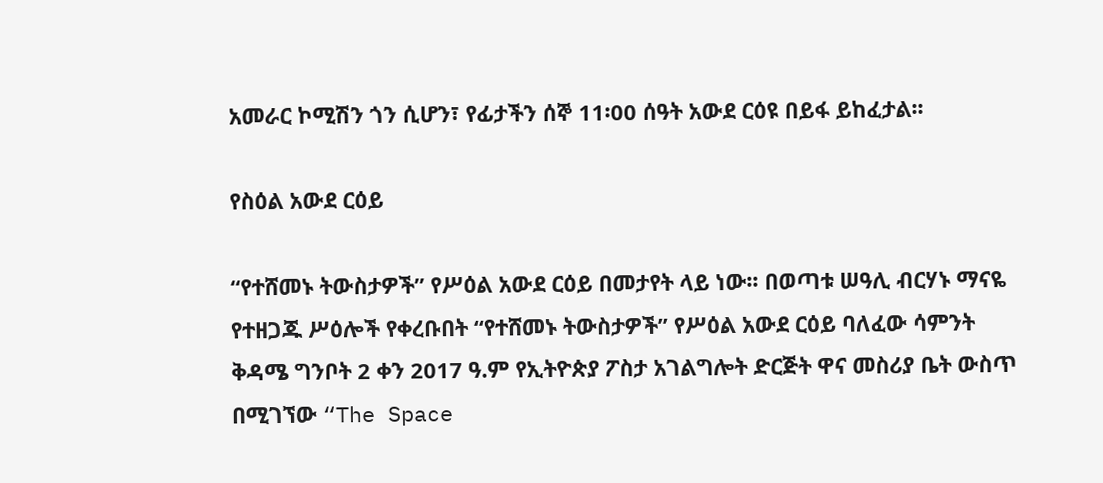አመራር ኮሚሽን ጎን ሲሆን፣ የፊታችን ሰኞ 11፡00 ሰዓት አውደ ርዕዩ በይፋ ይከፈታል፡፡

የስዕል አውደ ርዕይ

“የተሸመኑ ትውስታዎች” የሥዕል አውደ ርዕይ በመታየት ላይ ነው፡፡ በወጣቱ ሠዓሊ ብርሃኑ ማናዬ የተዘጋጁ ሥዕሎች የቀረቡበት “የተሸመኑ ትውስታዎች” የሥዕል አውደ ርዕይ ባለፈው ሳምንት ቅዳሜ ግንቦት 2 ቀን 2017 ዓ.ም የኢትዮጵያ ፖስታ አገልግሎት ድርጅት ዋና መስሪያ ቤት ውስጥ በሚገኘው “The Space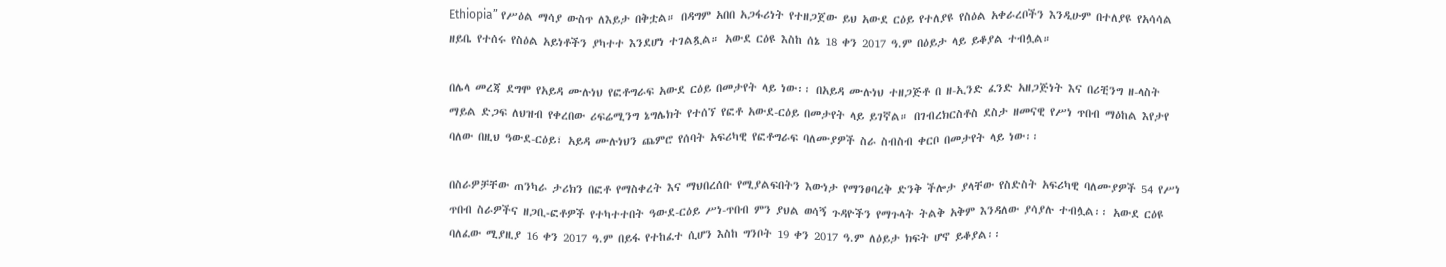Ethiopia” የሥዕል ማሳያ ውስጥ ለእይታ በቅቷል። በዳግም አበበ አጋፋሪነት የተዘጋጀው ይህ አውደ ርዕይ የተለያዩ የስዕል አቀራረቦችን እንዲሁም በተለያዩ የአሳሳል ዘይቤ የተሰሩ የስዕል አይነቶችን ያካተተ እንደሆነ ተገልጿል። አውደ ርዕዩ እስከ ሰኔ 18 ቀን 2017 ዓ.ም በዕይታ ላይ ይቆያል ተብሏል።

በሌላ መረጃ ደግሞ የአይዳ ሙሉነህ የፎቶግራፍ አውደ ርዕይ በመታየት ላይ ነው፡፡ በአይዳ ሙሉነህ ተዘጋጅቶ በ ዘ-ኢንድ ፈንድ አዘጋጅነት እና በሪቺንግ ዘ-ላስት ማይል ድጋፍ ለህዝብ የቀረበው ሪፍሬሚንግ ኔግሌክት የተሰኘ የፎቶ አውደ-ርዕይ በመታየት ላይ ይገኛል። በገብረክርስቶስ ደስታ ዘመናዊ የሥነ ጥበብ ማዕከል እየታየ ባለው በዚህ ዓውደ-ርዕይ፣ አይዳ ሙሉነህን ጨምሮ የሰባት አፍሪካዊ የፎቶግራፍ ባለሙያዎች ስራ ስብስብ ቀርቦ በመታየት ላይ ነው፡፡

በስራዎቻቸው ጠንካራ ታሪክን በፎቶ የማስቀረት እና ማህበረሰቡ የሚያልፍበትን እውነታ የማንፀባረቅ ድንቅ ችሎታ ያላቸው የስድስት አፍሪካዊ ባለሙያዎች 54 የሥነ ጥበብ ስራዎችና ዘጋቢ‐ፎቶዎች የተካተተበት ዓውደ-ርዕይ ሥነ-ጥበብ ምን ያህል ወሳኝ ጉዳዮችን የማጉላት ትልቅ አቅም እንዳለው ያሳያሉ ተብሏል፡፡ አውደ ርዕዩ ባለፈው ሚያዚያ 16 ቀን 2017 ዓ.ም በይፋ የተከፈተ ሲሆን እስከ ግንቦት 19 ቀን 2017 ዓ.ም ለዕይታ ክፍት ሆኖ ይቆያል፡፡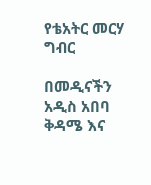የቴአትር መርሃ ግብር

በመዲናችን አዲስ አበባ ቅዳሜ እና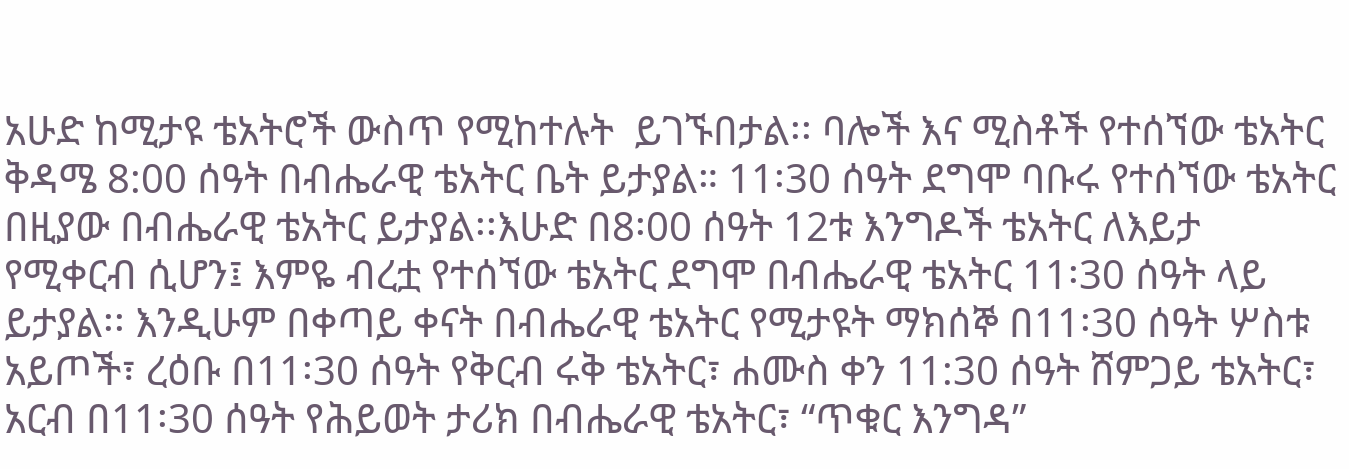አሁድ ከሚታዩ ቴአትሮች ውስጥ የሚከተሉት  ይገኙበታል፡፡ ባሎች እና ሚስቶች የተሰኘው ቴአትር ቅዳሜ 8:00 ሰዓት በብሔራዊ ቴአትር ቤት ይታያል። 11፡30 ሰዓት ደግሞ ባቡሩ የተሰኘው ቴአትር በዚያው በብሔራዊ ቴአትር ይታያል፡፡እሁድ በ8፡00 ሰዓት 12ቱ እንግዶች ቴአትር ለእይታ የሚቀርብ ሲሆን፤ እምዬ ብረቷ የተሰኘው ቴአትር ደግሞ በብሔራዊ ቴአትር 11፡30 ሰዓት ላይ ይታያል፡፡ እንዲሁም በቀጣይ ቀናት በብሔራዊ ቴአትር የሚታዩት ማክሰኞ በ11፡30 ሰዓት ሦስቱ አይጦች፣ ረዕቡ በ11፡30 ሰዓት የቅርብ ሩቅ ቴአትር፣ ሐሙስ ቀን 11:30 ሰዓት ሸምጋይ ቴአትር፣ አርብ በ11፡30 ሰዓት የሕይወት ታሪክ በብሔራዊ ቴአትር፣ “ጥቁር እንግዳ”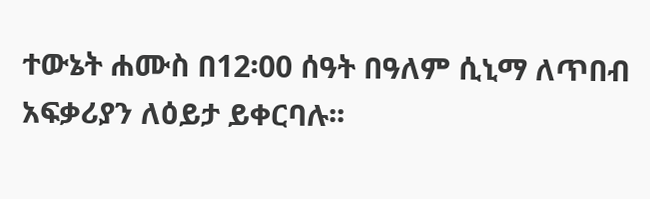ተውኔት ሐሙስ በ12፡00 ሰዓት በዓለም ሲኒማ ለጥበብ አፍቃሪያን ለዕይታ ይቀርባሉ፡፡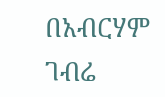በአብርሃም ገብሬ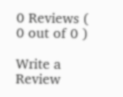0 Reviews ( 0 out of 0 )

Write a Review